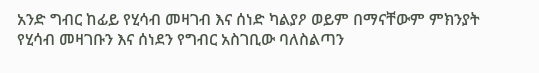አንድ ግብር ከፊይ የሂሳብ መዛገብ እና ሰነድ ካልያዖ ወይም በማናቸውም ምክንያት የሂሳብ መዛገቡን እና ሰነደን የግብር አስገቢው ባለስልጣን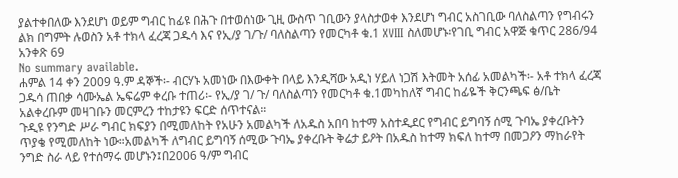ያልተቀበለው እንደሆነ ወይም ግብር ከፊዩ በሕጉ በተወሰነው ጊዚ ውስጥ ገቢውን ያላስታወቀ እንደሆነ ግብር አስገቢው ባለስልጣን የግብሩን ልክ በግምት ሉወስን አቶ ተክላ ፈረጃ ጋዱሳ እና የኢ/ያ ገ/ጉ/ ባለስልጣን የመርካቶ ቁ.1 XVIII ስለመሆኑ፡የገቢ ግብር አዋጅ ቁጥር 286/94 አንቀጽ 69
No summary available.
ሐምል 14 ቀን 2009 ዓ.ም ዳኞች፡- ብርሃኑ አመነው በእውቀት በላይ እንዲሻው አዲነ ሃይለ ነጋሽ እትመት አሰፊ አመልካች፡- አቶ ተክላ ፈረጃ ጋዱሳ ጠበቃ ሳሙኤል ኤፍሬም ቀረቡ ተጠሪ፡- የኢ/ያ ገ/ ጉ/ ባለስልጣን የመርካቶ ቁ.1መካከለኛ ግብር ከፊዬች ቅርንጫፍ ፅ/ቤት አልቀረቡም መዛገቡን መርምረን ተከታዩን ፍርድ ሰጥተናል።
ጉዲዩ የንግድ ሥራ ግብር ክፍያን በሚመለከት የአሁን አመልካች ለአዱስ አበባ ከተማ አስተዲደር የግብር ይግባኝ ሰሚ ጉባኤ ያቀረቡትን ጥያቄ የሚመለከት ነው።አመልካች ለግብር ይግባኝ ሰሚው ጉባኤ ያቀረቡት ቅሬታ ይዖት በአዱስ ከተማ ክፍለ ከተማ በመጋዖን ማከራየት ንግድ ስራ ላይ የተሰማሩ መሆኑን፤በ2006 ዓ/ም ግብር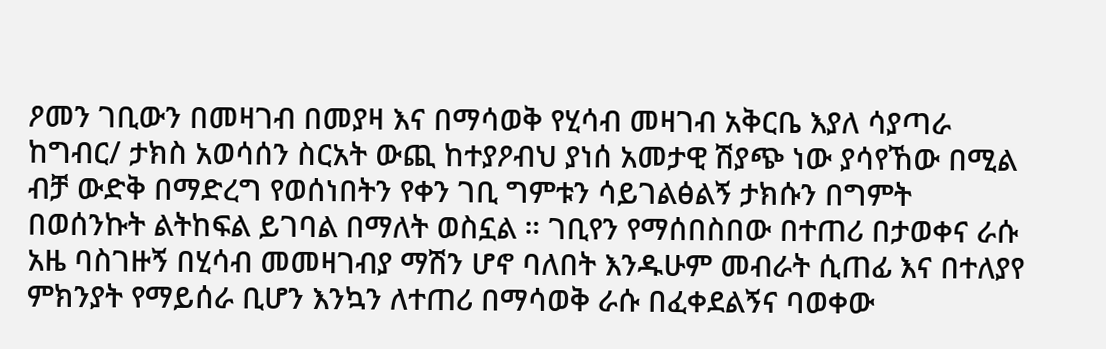ዖመን ገቢውን በመዛገብ በመያዛ እና በማሳወቅ የሂሳብ መዛገብ አቅርቤ እያለ ሳያጣራ ከግብር/ ታክስ አወሳሰን ስርአት ውጪ ከተያዖብህ ያነሰ አመታዊ ሽያጭ ነው ያሳየኸው በሚል ብቻ ውድቅ በማድረግ የወሰነበትን የቀን ገቢ ግምቱን ሳይገልፅልኝ ታክሱን በግምት በወሰንኩት ልትከፍል ይገባል በማለት ወስኗል ። ገቢየን የማሰበስበው በተጠሪ በታወቀና ራሱ አዜ ባስገዙኝ በሂሳብ መመዛገብያ ማሽን ሆኖ ባለበት እንዱሁም መብራት ሲጠፊ እና በተለያየ ምክንያት የማይሰራ ቢሆን እንኳን ለተጠሪ በማሳወቅ ራሱ በፈቀደልኝና ባወቀው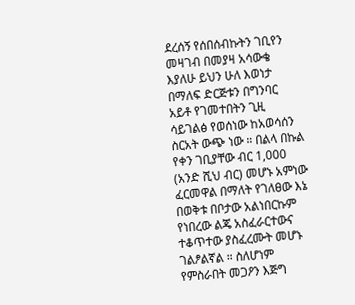ደረሰኝ የሰበሰብኩትን ገቢየን መዛገብ በመያዛ አሳውቄ እያለሁ ይህን ሁለ እወነታ በማለፍ ድርጅቱን በግንባር አይቶ የገመተበትን ጊዚ ሳይገልፅ የወሰነው ከአወሳሰን ስርአት ውጭ ነው ። በልላ በኩል የቀን ገቢያቸው ብር 1,000 (አንድ ሺህ ብር) መሆኑ አምነው ፈርመዋል በማለት የገለፀው እኔ በወቅቱ በቦታው አልነበርኩም የነበረው ልጄ አስፈራርተውና ተቆጥተው ያስፈረሙት መሆኑ ገልፆልኛል ። ስለሆነም የምስራበት መጋዖን እጅግ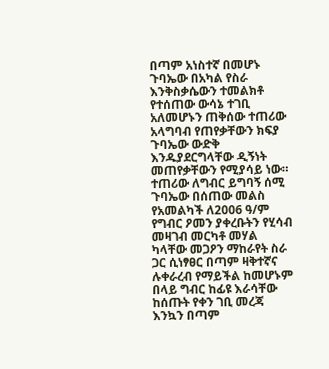በጣም አነስተኛ በመሆኑ ጉባኤው በአካል የስራ እንቅስቃሴውን ተመልክቶ የተሰጠው ውሳኔ ተገቢ አለመሆኑን ጠቅሰው ተጠሪው አላግባብ የጠየቃቸውን ክፍያ ጉባኤው ውድቅ እንዱያደርግላቸው ዲኝነት መጠየቃቸውን የሚያሳይ ነው።
ተጠሪው ለግብር ይግባኝ ሰሚ ጉባኤው በሰጠው መልስ የአመልካች ለ2006 ዓ/ም የግብር ዖመን ያቀረቡትን የሂሳብ መዛገብ መርካቶ መሃል ካላቸው መጋዖን ማከራየት ስራ ጋር ሲነፃፀር በጣም ዛቅተኛና ሉቀራረብ የማይችል ከመሆኑም በላይ ግብር ከፊዩ እራሳቸው ከሰጡት የቀን ገቢ መረጃ እንኳን በጣም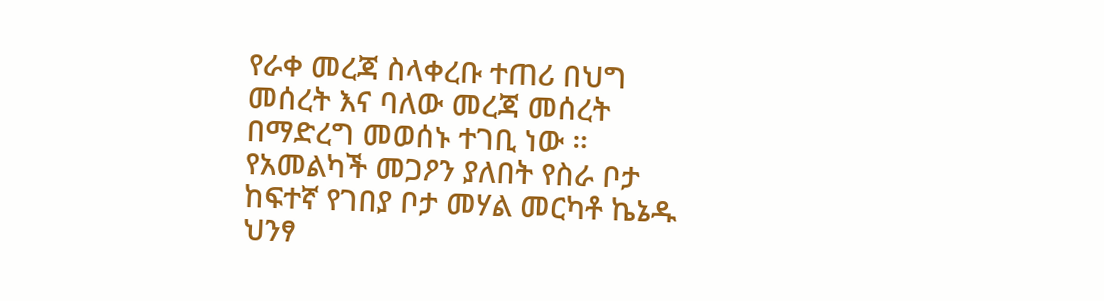የራቀ መረጃ ስላቀረቡ ተጠሪ በህግ መሰረት እና ባለው መረጃ መሰረት በማድረግ መወሰኑ ተገቢ ነው ። የአመልካች መጋዖን ያለበት የስራ ቦታ ከፍተኛ የገበያ ቦታ መሃል መርካቶ ኬኔዱ ህንፃ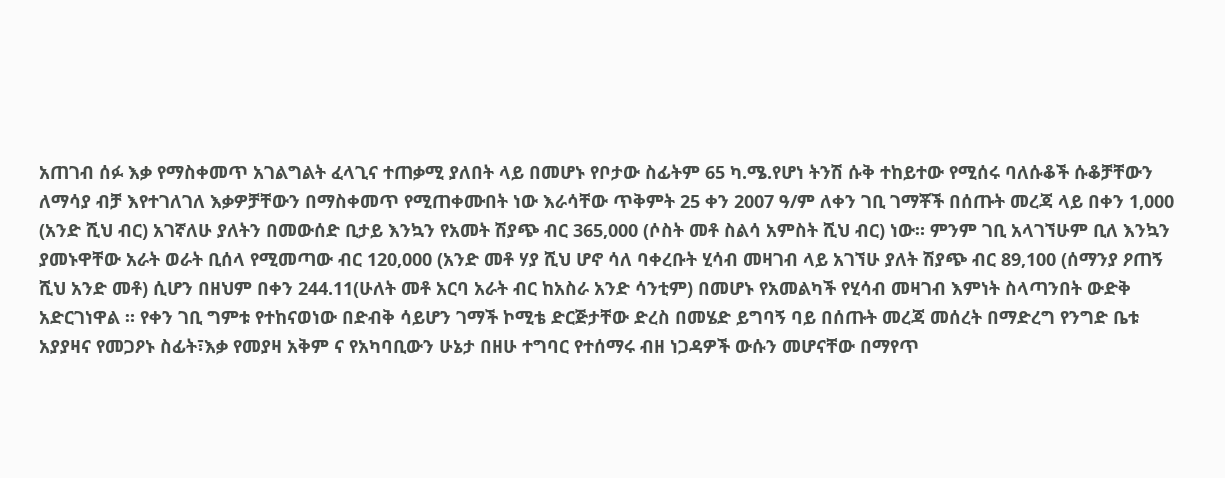አጠገብ ሰፉ እቃ የማስቀመጥ አገልግልት ፈላጊና ተጠቃሚ ያለበት ላይ በመሆኑ የቦታው ስፊትም 65 ካ.ሜ.የሆነ ትንሽ ሱቅ ተከይተው የሚሰሩ ባለሱቆች ሱቆቻቸውን ለማሳያ ብቻ እየተገለገለ እቃዎቻቸውን በማስቀመጥ የሚጠቀሙበት ነው እራሳቸው ጥቅምት 25 ቀን 2007 ዓ/ም ለቀን ገቢ ገማቾች በሰጡት መረጃ ላይ በቀን 1,000 (አንድ ሺህ ብር) አገኛለሁ ያለትን በመውሰድ ቢታይ እንኳን የአመት ሽያጭ ብር 365,000 (ሶስት መቶ ስልሳ አምስት ሺህ ብር) ነው። ምንም ገቢ አላገኘሁም ቢለ እንኳን ያመኑዋቸው አራት ወራት ቢሰላ የሚመጣው ብር 120,000 (አንድ መቶ ሃያ ሺህ ሆኖ ሳለ ባቀረቡት ሂሳብ መዛገብ ላይ አገኘሁ ያለት ሽያጭ ብር 89,100 (ሰማንያ ዖጠኝ ሺህ አንድ መቶ) ሲሆን በዘህም በቀን 244.11(ሁለት መቶ አርባ አራት ብር ከአስራ አንድ ሳንቲም) በመሆኑ የአመልካች የሂሳብ መዛገብ እምነት ስላጣንበት ውድቅ አድርገነዋል ። የቀን ገቢ ግምቱ የተከናወነው በድብቅ ሳይሆን ገማች ኮሚቴ ድርጅታቸው ድረስ በመሄድ ይግባኝ ባይ በሰጡት መረጃ መሰረት በማድረግ የንግድ ቤቱ አያያዛና የመጋዖኑ ስፊት፣እቃ የመያዛ አቅም ና የአካባቢውን ሁኔታ በዘሁ ተግባር የተሰማሩ ብዘ ነጋዳዎች ውሱን መሆናቸው በማየጥ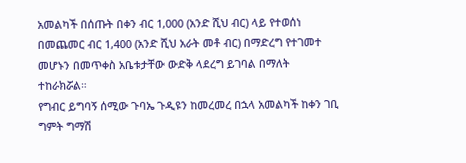አመልካች በሰጡት በቀን ብር 1,000 (አንድ ሺህ ብር) ላይ የተወሰነ በመጨመር ብር 1,400 (አንድ ሺህ አራት መቶ ብር) በማድረግ የተገመተ መሆኑን በመጥቀስ አቤቱታቸው ውድቅ ላደረግ ይገባል በማለት ተከራክሯል።
የግብር ይግባኝ ሰሚው ጉባኤ ጉዲዩን ከመረመረ በኋላ አመልካች ከቀን ገቢ ግምት ግማሽ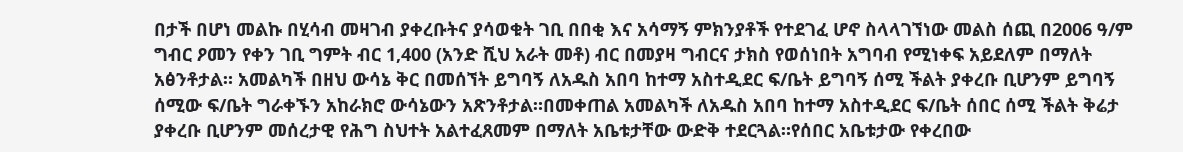በታች በሆነ መልኩ በሂሳብ መዛገብ ያቀረቡትና ያሳወቁት ገቢ በበቂ እና አሳማኝ ምክንያቶች የተደገፈ ሆኖ ስላላገኘነው መልስ ሰጪ በ2006 ዓ/ም ግብር ዖመን የቀን ገቢ ግምት ብር 1,400 (አንድ ሺህ አራት መቶ) ብር በመያዛ ግብርና ታክስ የወሰነበት አግባብ የሚነቀፍ አይደለም በማለት አፅንቶታል። አመልካች በዘህ ውሳኔ ቅር በመሰኘት ይግባኝ ለአዱስ አበባ ከተማ አስተዲደር ፍ/ቤት ይግባኝ ሰሚ ችልት ያቀረቡ ቢሆንም ይግባኝ ሰሚው ፍ/ቤት ግራቀኙን አከራክሮ ውሳኔውን አጽንቶታል።በመቀጠል አመልካች ለአዱስ አበባ ከተማ አስተዲደር ፍ/ቤት ሰበር ሰሚ ችልት ቅሬታ ያቀረቡ ቢሆንም መሰረታዊ የሕግ ስህተት አልተፈጸመም በማለት አቤቱታቸው ውድቅ ተደርጓል።የሰበር አቤቱታው የቀረበው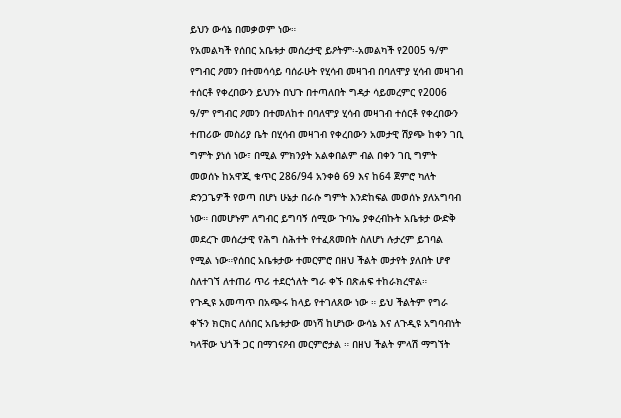ይህን ውሳኔ በመቃወም ነው።
የአመልካች የሰበር አቤቱታ መሰረታዊ ይዖትም፡-አመልካች የ2005 ዓ/ም የግብር ዖመን በተመሳሳይ ባሰራሁት የሂሳብ መዛገብ በባለሞያ ሂሳብ መዛገብ ተሰርቶ የቀረበውን ይህንኑ በህጉ በተጣለበት ግዳታ ሳይመረምር የ2006 ዓ/ም የግብር ዖመን በተመለከተ በባለሞያ ሂሳብ መዛገብ ተሰርቶ የቀረበውን ተጠሪው መስሪያ ቤት በሂሳብ መዛገብ የቀረበውን አመታዊ ሽያጭ ከቀን ገቢ ግምት ያነሰ ነው፣ በሚል ምክንያት አልቀበልም ብል በቀን ገቢ ግምት መወሰኑ ከአዋጂ ቁጥር 286/94 አንቀፅ 69 እና ከ64 ጀምሮ ካለት ድንጋጌዎች የወጣ በሆነ ሁኔታ በራሱ ግምት እንድከፍል መወሰኑ ያለአግባብ ነው። በመሆኑም ለግብር ይግባኝ ሰሚው ጉባኤ ያቀረብኩት አቤቱታ ውድቅ መደረጉ መሰረታዊ የሕግ ስሕተት የተፈጸመበት ስለሆነ ሉታረም ይገባል የሚል ነው።የሰበር አቤቱታው ተመርምሮ በዘህ ችልት መታየት ያለበት ሆኖ ስለተገኘ ለተጠሪ ጥሪ ተደርጎለት ግራ ቀኙ በጽሐፍ ተከራክረዋል።
የጉዲዩ አመጣጥ በአጭሩ ከላይ የተገለጸው ነው ። ይህ ችልትም የግራ ቀኙን ክርክር ለሰበር አቤቱታው መነሻ ከሆነው ውሳኔ እና ለጉዲዩ አግባብነት ካላቸው ህጎች ጋር በማገናዖብ መርምሮታል ። በዘህ ችልት ምላሽ ማግኘት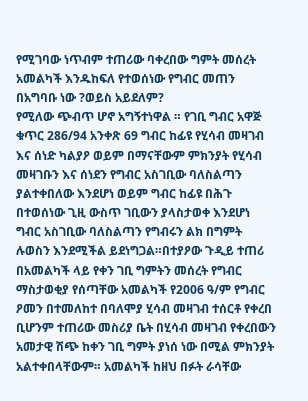የሚገባው ነጥብም ተጠሪው ባቀረበው ግምት መሰረት አመልካች እንዱከፍለ የተወሰነው የግብር መጠን በአግባቡ ነው ?ወይስ አይደለም?
የሚለው ጭብጥ ሆኖ አግኝተነዋል ። የገቢ ግብር አዋጅ ቁጥር 286/94 አንቀጽ 69 ግብር ከፊዩ የሂሳብ መዛገብ እና ሰነድ ካልያዖ ወይም በማናቸውም ምክንያት የሂሳብ መዛገቡን እና ሰነደን የግብር አስገቢው ባለስልጣን ያልተቀበለው እንደሆነ ወይም ግብር ከፊዩ በሕጉ በተወሰነው ጊዚ ውስጥ ገቢውን ያላስታወቀ እንደሆነ ግብር አስገቢው ባለስልጣን የግብሩን ልክ በግምት ሉወስን እንደሚችል ይደነግጋል።በተያዖው ጉዲይ ተጠሪ በአመልካች ላይ የቀን ገቢ ግምትን መሰረት የግብር ማስታወቂያ የሰጣቸው አመልካች የ2006 ዓ/ም የግብር ዖመን በተመለከተ በባለሞያ ሂሳብ መዛገብ ተሰርቶ የቀረበ ቢሆንም ተጠሪው መስሪያ ቤት በሂሳብ መዛገብ የቀረበውን አመታዊ ሽጭ ከቀን ገቢ ግምት ያነሰ ነው በሚል ምክንያት አልተቀበላቸውም። አመልካች ከዘህ በፉት ራሳቸው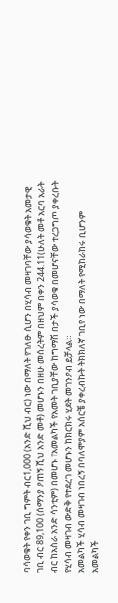ባሳወቁት የቀን ገቢ ግምት ብር1,000 (አንድ ሺህ ብር) ነው በማለት የገለፁ ሲሆን በሂሳብ መዛገባቸው ያሳወቁት አመታዊ ገቢ ብር 89,100 (ሰማንያ ዖጠኝ ሺህ አንድ መቶ) መሆኑን በዘሁ መሰረትም በዘህም በቀን 244.11(ሁለት መቶ አርባ አራት ብር ከአስራ አንድ ሳንቲም) በመሆኑ ፣አመልካች የአመት ገቢያቸው ከግማሽ በታች ያሳወቁ በመሆናቸው ተረጋግጦ ያቀረቡት የሂሳብ መዛገብ ውድቅ የተደረገ መሆኑን ከክርክሩ ሂደት መገንዖብ ይቻላል።
አመልካች ሂሳብ መዛገብ ነበረኝ በባለሞያም አሰርቼ ያቀረብኩት ትክክለኛ ገቢየ ነው በማለት የሚከራከሩ ቢሆንም አመልካች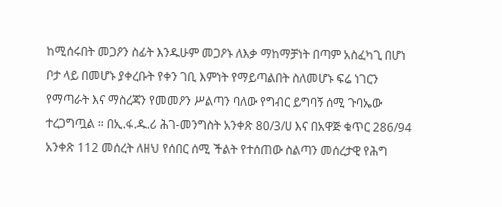ከሚሰሩበት መጋዖን ስፊት እንዱሁም መጋዖኑ ለእቃ ማከማቻነት በጣም አስፈካጊ በሆነ ቦታ ላይ በመሆኑ ያቀረቡት የቀን ገቢ እምነት የማይጣልበት ስለመሆኑ ፍሬ ነገርን የማጣራት እና ማስረጃን የመመዖን ሥልጣን ባለው የግብር ይግባኝ ሰሚ ጉባኤው ተረጋግጧል ። በኢ.ፋ.ዱ.ሪ ሕገ-መንግስት አንቀጽ 80/3/ሀ እና በአዋጅ ቁጥር 286/94 አንቀጽ 112 መሰረት ለዘህ የሰበር ሰሚ ችልት የተሰጠው ስልጣን መሰረታዊ የሕግ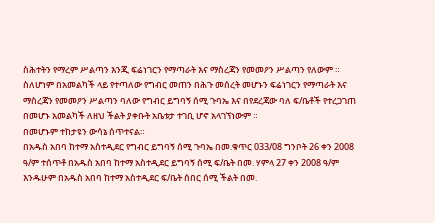ስሕተትን የማረም ሥልጣን እንጂ ፍሬነገርን የማጣራት እና ማስረጃን የመመዖን ሥልጣን የለውም ። ስለሆነም በአመልካች ላይ የተጣለው የግብር መጠን በሕጉ መሰረት መሆኑን ፍሬነገርን የማጣራት እና ማስረጃን የመመዖን ሥልጣን ባለው የግብር ይግባኝ ሰሚ ጉባኤ እና በየደረጃው ባለ ፍ/ቤቶች የተረጋገጠ በመሆኑ አመልካች ለዘህ ችልት ያቀቡት አቤቱታ ተገቢ ሆኖ አላገኘነውም ።
በመሆኑም ተከታዩን ውሳኔ ሰጥተናል።
በአዱስ አበባ ከተማ አስተዲደር የግብር ይግባኝ ሰሚ ጉባኤ በመ.ቁጥር 033/08 ግንቦት 26 ቀን 2008 ዓ/ም ተሰጥቶ በአዱስ አበባ ከተማ አስተዲደር ይግባኝ ሰሚ ፍ/ቤት በመ. ሃምላ 27 ቀን 2008 ዓ/ም እንዱሁም በአዱስ አበባ ከተማ አስተዲደር ፍ/ቤት ሰበር ሰሚ ችልት በመ.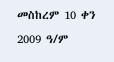መስከረም 10 ቀን 2009 ዓ/ም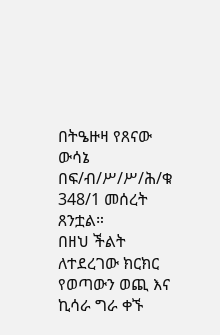በትዔዙዛ የጸናው ውሳኔ በፍ/ብ/ሥ/ሥ/ሕ/ቁ 348/1 መሰረት ጸንቷል።
በዘህ ችልት ለተደረገው ክርክር የወጣውን ወጪ እና ኪሳራ ግራ ቀኙ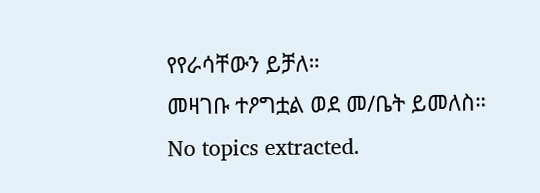የየራሳቸውን ይቻለ።
መዛገቡ ተዖግቷል ወደ መ/ቤት ይመለስ።
No topics extracted.